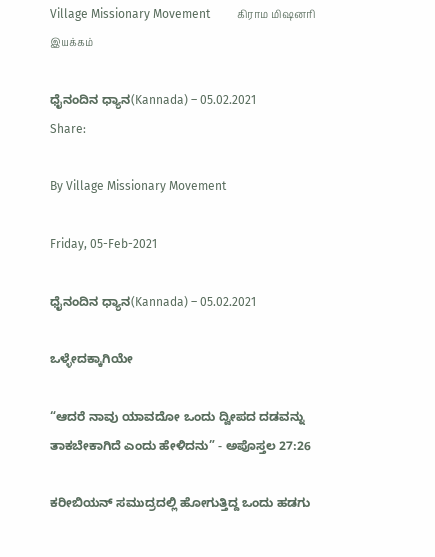Village Missionary Movement         கிராம மிஷனரி இயக்கம்

ಧೈನಂದಿನ ಧ್ಯಾನ(Kannada) – 05.02.2021
Share:

By Village Missionary Movement

Friday, 05-Feb-2021

ಧೈನಂದಿನ ಧ್ಯಾನ(Kannada) – 05.02.2021

ಒಳ್ಳೇದಕ್ಕಾಗಿಯೇ

“ಆದರೆ ನಾವು ಯಾವದೋ ಒಂದು ದ್ವೀಪದ ದಡವನ್ನು ತಾಕಬೇಕಾಗಿದೆ ಎಂದು ಹೇಳಿದನು” - ಅಪೊಸ್ತಲ 27:26

ಕರೀಬಿಯನ್ ಸಮುದ್ರದಲ್ಲಿ ಹೋಗುತ್ತಿದ್ದ ಒಂದು ಹಡಗು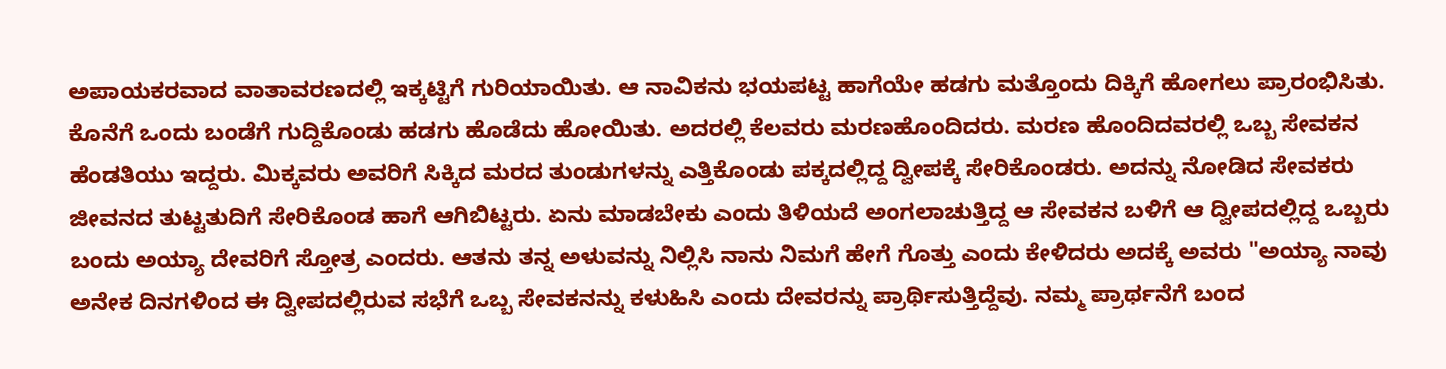ಅಪಾಯಕರವಾದ ವಾತಾವರಣದಲ್ಲಿ ಇಕ್ಕಟ್ಟಿಗೆ ಗುರಿಯಾಯಿತು. ಆ ನಾವಿಕನು ಭಯಪಟ್ಟ ಹಾಗೆಯೇ ಹಡಗು ಮತ್ತೊಂದು ದಿಕ್ಕಿಗೆ ಹೋಗಲು ಪ್ರಾರಂಭಿಸಿತು. ಕೊನೆಗೆ ಒಂದು ಬಂಡೆಗೆ ಗುದ್ದಿಕೊಂಡು ಹಡಗು ಹೊಡೆದು ಹೋಯಿತು. ಅದರಲ್ಲಿ ಕೆಲವರು ಮರಣಹೊಂದಿದರು. ಮರಣ ಹೊಂದಿದವರಲ್ಲಿ ಒಬ್ಬ ಸೇವಕನ ಹೆಂಡತಿಯು ಇದ್ದರು. ಮಿಕ್ಕವರು ಅವರಿಗೆ ಸಿಕ್ಕಿದ ಮರದ ತುಂಡುಗಳನ್ನು ಎತ್ತಿಕೊಂಡು ಪಕ್ಕದಲ್ಲಿದ್ದ ದ್ವೀಪಕ್ಕೆ ಸೇರಿಕೊಂಡರು. ಅದನ್ನು ನೋಡಿದ ಸೇವಕರು ಜೀವನದ ತುಟ್ಟತುದಿಗೆ ಸೇರಿಕೊಂಡ ಹಾಗೆ ಆಗಿಬಿಟ್ಟರು. ಏನು ಮಾಡಬೇಕು ಎಂದು ತಿಳಿಯದೆ ಅಂಗಲಾಚುತ್ತಿದ್ದ ಆ ಸೇವಕನ ಬಳಿಗೆ ಆ ದ್ವೀಪದಲ್ಲಿದ್ದ ಒಬ್ಬರು ಬಂದು ಅಯ್ಯಾ ದೇವರಿಗೆ ಸ್ತೋತ್ರ ಎಂದರು. ಆತನು ತನ್ನ ಅಳುವನ್ನು ನಿಲ್ಲಿಸಿ ನಾನು ನಿಮಗೆ ಹೇಗೆ ಗೊತ್ತು ಎಂದು ಕೇಳಿದರು ಅದಕ್ಕೆ ಅವರು "ಅಯ್ಯಾ ನಾವು ಅನೇಕ ದಿನಗಳಿಂದ ಈ ದ್ವೀಪದಲ್ಲಿರುವ ಸಭೆಗೆ ಒಬ್ಬ ಸೇವಕನನ್ನು ಕಳುಹಿಸಿ ಎಂದು ದೇವರನ್ನು ಪ್ರಾರ್ಥಿಸುತ್ತಿದ್ದೆವು. ನಮ್ಮ ಪ್ರಾರ್ಥನೆಗೆ ಬಂದ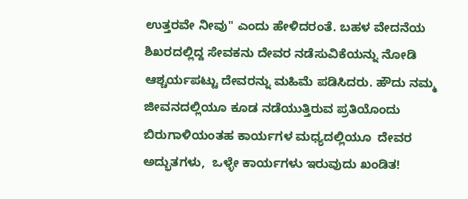ಉತ್ತರವೇ ನೀವು" ಎಂದು ಹೇಳಿದರಂತೆ. ಬಹಳ ವೇದನೆಯ ಶಿಖರದಲ್ಲಿದ್ದ ಸೇವಕನು ದೇವರ ನಡೆಸುವಿಕೆಯನ್ನು ನೋಡಿ ಆಶ್ಚರ್ಯಪಟ್ಟು ದೇವರನ್ನು ಮಹಿಮೆ ಪಡಿಸಿದರು. ಹೌದು ನಮ್ಮ ಜೀವನದಲ್ಲಿಯೂ ಕೂಡ ನಡೆಯುತ್ತಿರುವ ಪ್ರತಿಯೊಂದು ಬಿರುಗಾಳಿಯಂತಹ ಕಾರ್ಯಗಳ ಮಧ್ಯದಲ್ಲಿಯೂ  ದೇವರ ಅದ್ಭುತಗಳು,  ಒಳ್ಳೇ ಕಾರ್ಯಗಳು ಇರುವುದು ಖಂಡಿತ!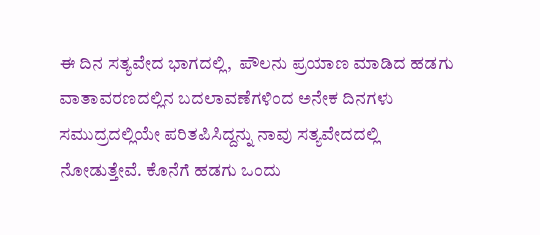ಈ ದಿನ ಸತ್ಯವೇದ ಭಾಗದಲ್ಲಿ,  ಪೌಲನು ಪ್ರಯಾಣ ಮಾಡಿದ ಹಡಗು ವಾತಾವರಣದಲ್ಲಿನ ಬದಲಾವಣೆಗಳಿಂದ ಅನೇಕ ದಿನಗಳು ಸಮುದ್ರದಲ್ಲಿಯೇ ಪರಿತಪಿಸಿದ್ದನ್ನು ನಾವು ಸತ್ಯವೇದದಲ್ಲಿ ನೋಡುತ್ತೇವೆ. ಕೊನೆಗೆ ಹಡಗು ಒಂದು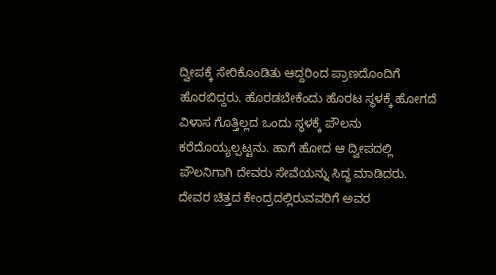ದ್ವೀಪಕ್ಕೆ ಸೇರಿಕೊಂಡಿತು ಆದ್ದರಿಂದ ಪ್ರಾಣದೊಂದಿಗೆ ಹೊರಬಿದ್ದರು. ಹೊರಡಬೇಕೆಂದು ಹೊರಟ ಸ್ಥಳಕ್ಕೆ ಹೋಗದೆ ವಿಳಾಸ ಗೊತ್ತಿಲ್ಲದ ಒಂದು ಸ್ಥಳಕ್ಕೆ ಪೌಲನು ಕರೆದೊಯ್ಯಲ್ಪಟ್ಟನು. ಹಾಗೆ ಹೋದ ಆ ದ್ವೀಪದಲ್ಲಿ ಪೌಲನಿಗಾಗಿ ದೇವರು ಸೇವೆಯನ್ನು ಸಿದ್ಧ ಮಾಡಿದರು. ದೇವರ ಚಿತ್ತದ ಕೇಂದ್ರದಲ್ಲಿರುವವರಿಗೆ ಅವರ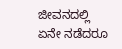ಜೀವನದಲ್ಲಿ ಏನೇ ನಡೆದರೂ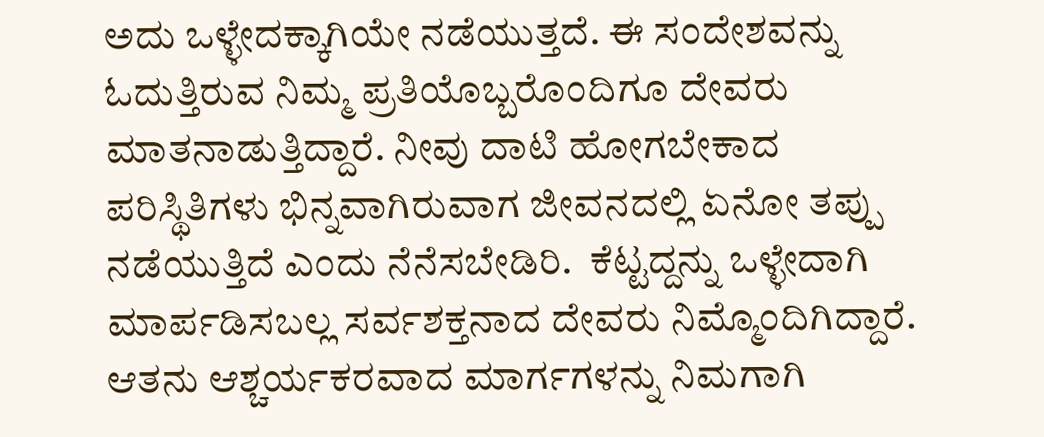ಅದು ಒಳ್ಳೇದಕ್ಕಾಗಿಯೇ ನಡೆಯುತ್ತದೆ. ಈ ಸಂದೇಶವನ್ನು ಓದುತ್ತಿರುವ ನಿಮ್ಮ ಪ್ರತಿಯೊಬ್ಬರೊಂದಿಗೂ ದೇವರು ಮಾತನಾಡುತ್ತಿದ್ದಾರೆ. ನೀವು ದಾಟಿ ಹೋಗಬೇಕಾದ ಪರಿಸ್ಥಿತಿಗಳು ಭಿನ್ನವಾಗಿರುವಾಗ ಜೀವನದಲ್ಲಿ ಏನೋ ತಪ್ಪು ನಡೆಯುತ್ತಿದೆ ಎಂದು ನೆನೆಸಬೇಡಿರಿ.  ಕೆಟ್ಟದ್ದನ್ನು ಒಳ್ಳೇದಾಗಿ ಮಾರ್ಪಡಿಸಬಲ್ಲ ಸರ್ವಶಕ್ತನಾದ ದೇವರು ನಿಮ್ಮೊಂದಿಗಿದ್ದಾರೆ. ಆತನು ಆಶ್ಚರ್ಯಕರವಾದ ಮಾರ್ಗಗಳನ್ನು ನಿಮಗಾಗಿ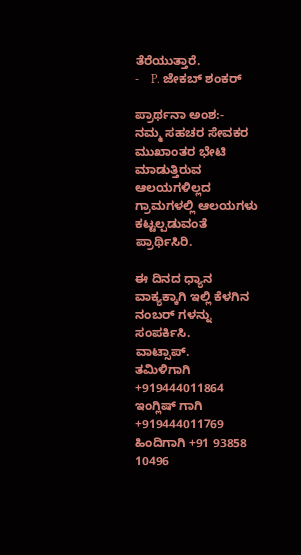ತೆರೆಯುತ್ತಾರೆ.
-    P. ಜೇಕಬ್ ಶಂಕರ್

ಪ್ರಾರ್ಥನಾ ಅಂಶ:-
ನಮ್ಮ ಸಹಚರ ಸೇವಕರ ಮುಖಾಂತರ ಭೇಟಿ ಮಾಡುತ್ತಿರುವ ಆಲಯಗಳಿಲ್ಲದ ಗ್ರಾಮಗಳಲ್ಲಿ ಆಲಯಗಳು ಕಟ್ಟಲ್ಪಡುವಂತೆ ಪ್ರಾರ್ಥಿಸಿರಿ.

ಈ ದಿನದ ಧ್ಯಾನ ವಾಕ್ಯಕ್ಕಾಗಿ ಇಲ್ಲಿ ಕೆಳಗಿನ ನಂಬರ್ ಗಳನ್ನು ಸಂಪರ್ಕಿಸಿ.
ವಾಟ್ಸಾಪ್.
ತಮಿಳಿಗಾಗಿ +919444011864
ಇಂಗ್ಲಿಷ್ ಗಾಗಿ +919444011769
ಹಿಂದಿಗಾಗಿ +91 93858 10496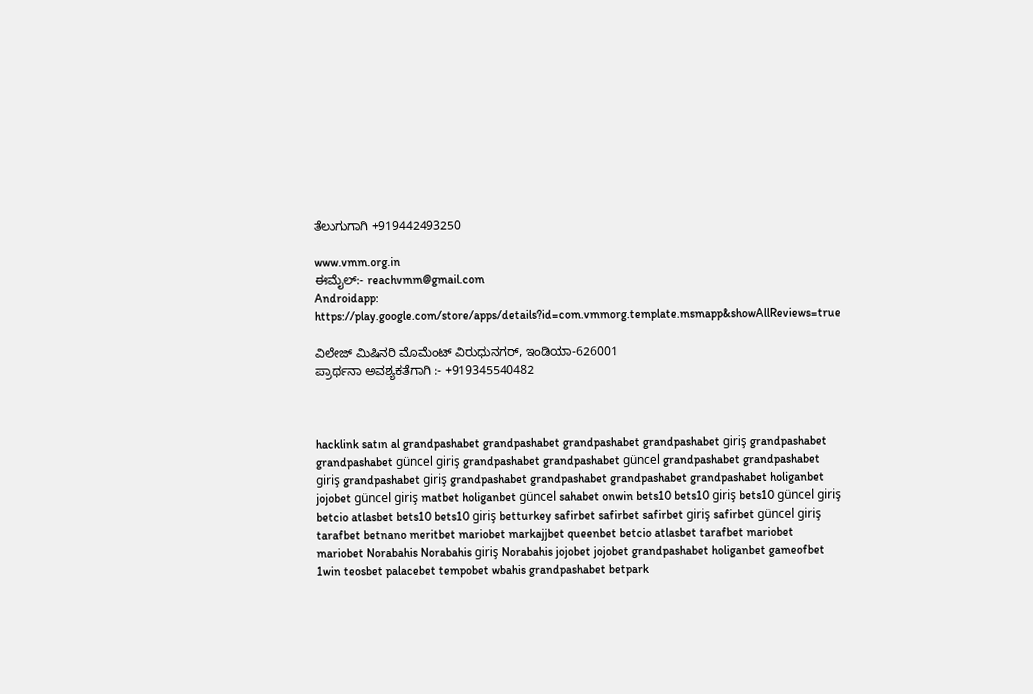ತೆಲುಗುಗಾಗಿ +919442493250

www.vmm.org.in
ಈಮೈಲ್:- reachvmm@gmail.com
Androidapp: https://play.google.com/store/apps/details?id=com.vmmorg.template.msmapp&showAllReviews=true

ವಿಲೇಜ್ ಮಿಷಿನರಿ ಮೊಮೆಂಟ್ ವಿರುಧುನಗರ್, ಇಂಡಿಯಾ-626001
ಪ್ರಾರ್ಥನಾ ಅವಶ್ಯಕತೆಗಾಗಿ :- +919345540482



hacklink satın al grandpashabet grandpashabet grandpashabet grandpashabet giriş grandpashabet grandpashabet güncel giriş grandpashabet grandpashabet güncel grandpashabet grandpashabet giriş grandpashabet giriş grandpashabet grandpashabet grandpashabet grandpashabet holiganbet jojobet güncel giriş matbet holiganbet güncel sahabet onwin bets10 bets10 giriş bets10 güncel giriş betcio atlasbet bets10 bets10 giriş betturkey safirbet safirbet safirbet giriş safirbet güncel giriş tarafbet betnano meritbet mariobet markajjbet queenbet betcio atlasbet tarafbet mariobet mariobet Norabahis Norabahis giriş Norabahis jojobet jojobet grandpashabet holiganbet gameofbet 1win teosbet palacebet tempobet wbahis grandpashabet betpark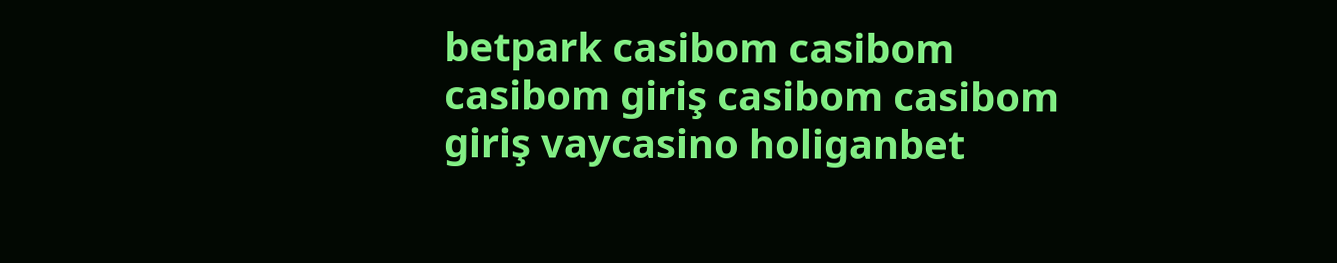betpark casibom casibom casibom giriş casibom casibom giriş vaycasino holiganbet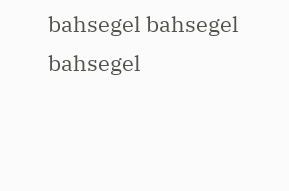bahsegel bahsegel bahsegel